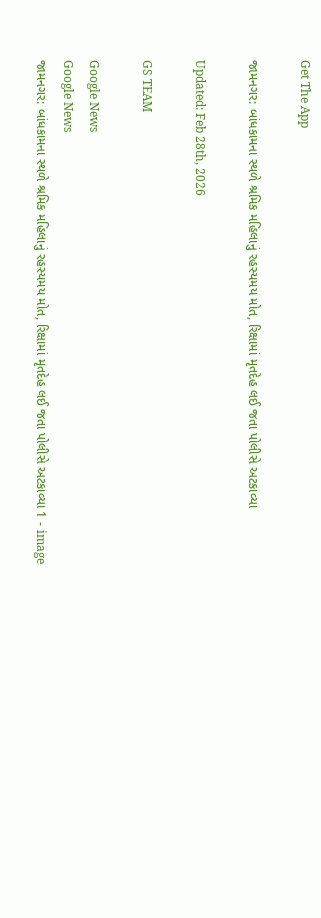Get The App

જામનગર: બાંધકામના સ્થળે શ્રમિક મહિલાનું રહસ્યમય મોત, રિક્ષામાં મૃતદેહ લઈ જતા પોલીસે અટકાવ્યા

Updated: Feb 28th, 2026

GS TEAM

Google News
Google News
જામનગર: બાંધકામના સ્થળે શ્રમિક મહિલાનું રહસ્યમય મોત, રિક્ષામાં મૃતદેહ લઈ જતા પોલીસે અટકાવ્યા 1 - image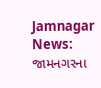Jamnagar News: જામનગરના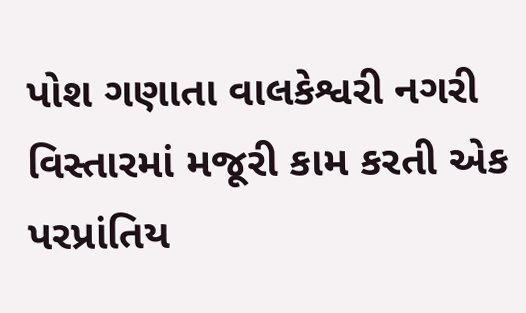પોશ ગણાતા વાલકેશ્વરી નગરી વિસ્તારમાં મજૂરી કામ કરતી એક પરપ્રાંતિય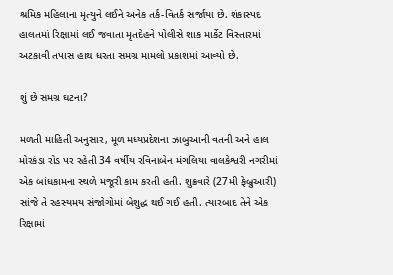શ્રમિક મહિલાના મૃત્યુને લઈને અનેક તર્ક-વિતર્ક સર્જાયા છે. શંકાસ્પદ હાલતમાં રિક્ષામાં લઈ જવાતા મૃતદેહને પોલીસે શાક માર્કેટ વિસ્તારમાં અટકાવી તપાસ હાથ ધરતા સમગ્ર મામલો પ્રકાશમાં આવ્યો છે.

શું છે સમગ્ર ઘટના?

મળતી માહિતી અનુસાર, મૂળ મધ્યપ્રદેશના ઝાબુઆની વતની અને હાલ મોરકંડા રોડ પર રહેતી 34 વર્ષીય રવિનાબેન મંગલિયા વાલકેશ્વરી નગરીમાં એક બાંધકામના સ્થળે મજૂરી કામ કરતી હતી. શુક્રવારે (27મી ફેબ્રુઆરી) સાંજે તે રહસ્યમય સંજોગોમાં બેશુદ્ધ થઈ ગઈ હતી. ત્યારબાદ તેને એક રિક્ષામાં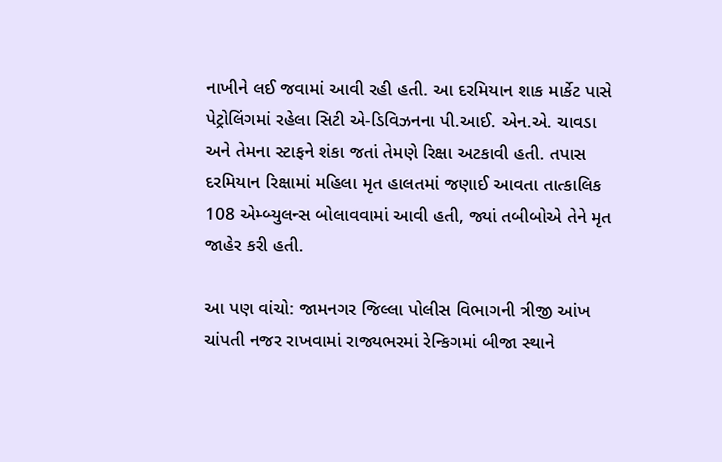નાખીને લઈ જવામાં આવી રહી હતી. આ દરમિયાન શાક માર્કેટ પાસે પેટ્રોલિંગમાં રહેલા સિટી એ-ડિવિઝનના પી.આઈ. એન.એ. ચાવડા અને તેમના સ્ટાફને શંકા જતાં તેમણે રિક્ષા અટકાવી હતી. તપાસ દરમિયાન રિક્ષામાં મહિલા મૃત હાલતમાં જણાઈ આવતા તાત્કાલિક 108 એમ્બ્યુલન્સ બોલાવવામાં આવી હતી, જ્યાં તબીબોએ તેને મૃત જાહેર કરી હતી.

આ પણ વાંચો: જામનગર જિલ્લા પોલીસ વિભાગની ત્રીજી આંખ ચાંપતી નજર રાખવામાં રાજ્યભરમાં રેન્કિગમાં બીજા સ્થાને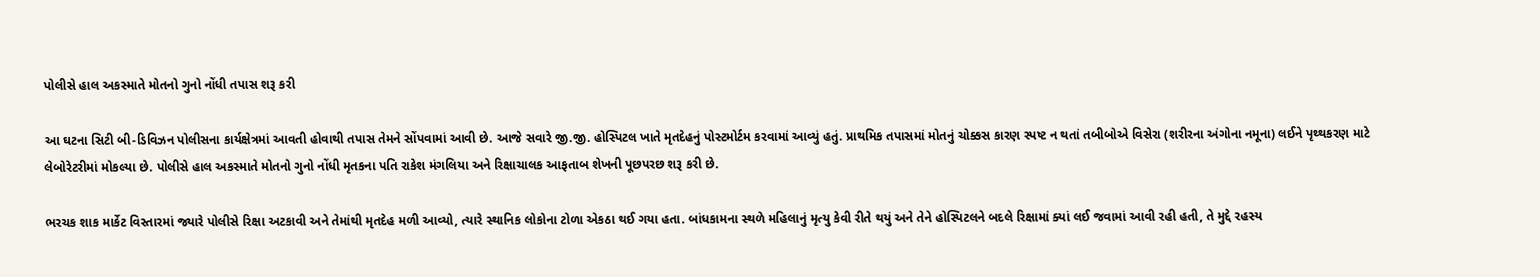પોલીસે હાલ અકસ્માતે મોતનો ગુનો નોંધી તપાસ શરૂ કરી

આ ઘટના સિટી બી-ડિવિઝન પોલીસના કાર્યક્ષેત્રમાં આવતી હોવાથી તપાસ તેમને સોંપવામાં આવી છે. આજે સવારે જી.જી. હોસ્પિટલ ખાતે મૃતદેહનું પોસ્ટમોર્ટમ કરવામાં આવ્યું હતું. પ્રાથમિક તપાસમાં મોતનું ચોક્કસ કારણ સ્પષ્ટ ન થતાં તબીબોએ વિસેરા (શરીરના અંગોના નમૂના) લઈને પૃથ્થકરણ માટે લેબોરેટરીમાં મોકલ્યા છે. પોલીસે હાલ અકસ્માતે મોતનો ગુનો નોંધી મૃતકના પતિ રાકેશ મંગલિયા અને રિક્ષાચાલક આફતાબ શેખની પૂછપરછ શરૂ કરી છે.

ભરચક શાક માર્કેટ વિસ્તારમાં જ્યારે પોલીસે રિક્ષા અટકાવી અને તેમાંથી મૃતદેહ મળી આવ્યો, ત્યારે સ્થાનિક લોકોના ટોળા એકઠા થઈ ગયા હતા. બાંધકામના સ્થળે મહિલાનું મૃત્યુ કેવી રીતે થયું અને તેને હોસ્પિટલને બદલે રિક્ષામાં ક્યાં લઈ જવામાં આવી રહી હતી, તે મુદ્દે રહસ્ય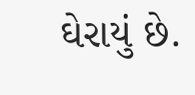ઘેરાયું છે.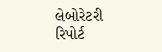લેબોરેટરી રિપોર્ટ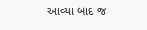આવ્યા બાદ જ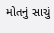મોતનું સાચું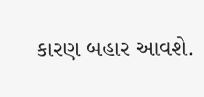કારણ બહાર આવશે.